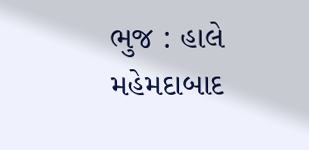ભુજ : હાલે મહેમદાબાદ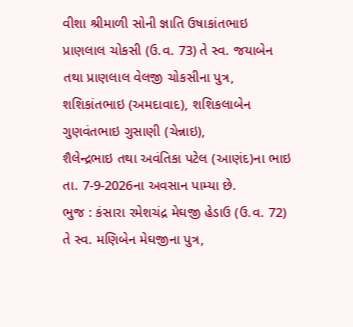વીશા શ્રીમાળી સોની જ્ઞાતિ ઉષાકાંતભાઇ
પ્રાણલાલ ચોકસી (ઉ.વ. 73) તે સ્વ. જયાબેન
તથા પ્રાણલાલ વેલજી ચોકસીના પુત્ર, શશિકાંતભાઇ (અમદાવાદ), શશિકલાબેન ગુણવંતભાઇ ગુસાણી (ચેન્નાઇ),
શૈલેન્દ્રભાઇ તથા અવંતિકા પટેલ (આણંદ)ના ભાઇ તા. 7-9-2026ના અવસાન પામ્યા છે.
ભુજ : કંસારા રમેશચંદ્ર મેઘજી હેડાઉ (ઉ.વ. 72) તે સ્વ. મણિબેન મેઘજીના પુત્ર,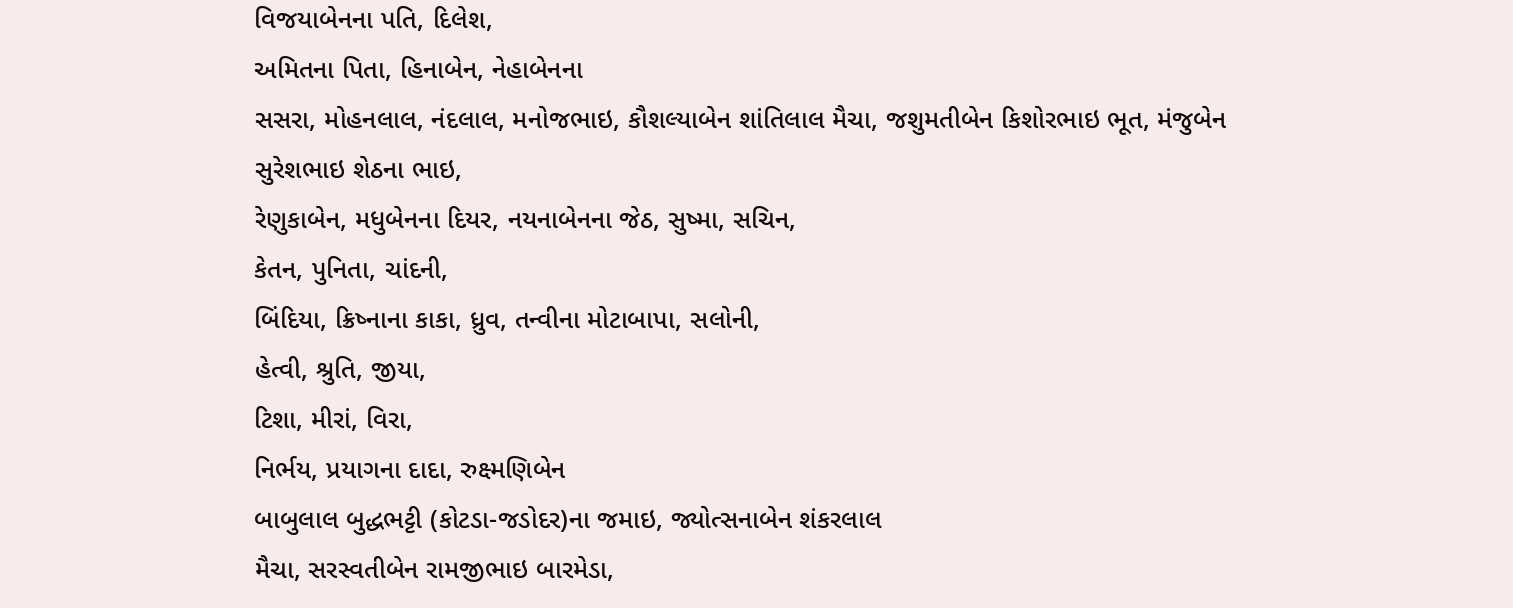વિજયાબેનના પતિ, દિલેશ,
અમિતના પિતા, હિનાબેન, નેહાબેનના
સસરા, મોહનલાલ, નંદલાલ, મનોજભાઇ, કૌશલ્યાબેન શાંતિલાલ મૈચા, જશુમતીબેન કિશોરભાઇ ભૂત, મંજુબેન સુરેશભાઇ શેઠના ભાઇ,
રેણુકાબેન, મધુબેનના દિયર, નયનાબેનના જેઠ, સુષ્મા, સચિન,
કેતન, પુનિતા, ચાંદની,
બિંદિયા, ક્રિષ્નાના કાકા, ધ્રુવ, તન્વીના મોટાબાપા, સલોની,
હેત્વી, શ્રુતિ, જીયા,
ટિશા, મીરાં, વિરા,
નિર્ભય, પ્રયાગના દાદા, રુક્ષ્મણિબેન
બાબુલાલ બુદ્ધભટ્ટી (કોટડા-જડોદર)ના જમાઇ, જ્યોત્સનાબેન શંકરલાલ
મૈચા, સરસ્વતીબેન રામજીભાઇ બારમેડા,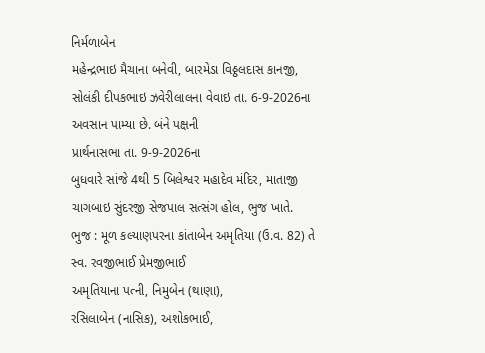નિર્મળાબેન
મહેન્દ્રભાઇ મૈચાના બનેવી, બારમેડા વિઠ્ઠલદાસ કાનજી, સોલંકી દીપકભાઇ ઝવેરીલાલના વેવાઇ તા. 6-9-2026ના અવસાન પામ્યા છે. બંને પક્ષની
પ્રાર્થનાસભા તા. 9-9-2026ના
બુધવારે સાંજે 4થી 5 બિલેશ્વર મહાદેવ મંદિર, માતાજી ચાગબાઇ સુંદરજી સેજપાલ સત્સંગ હોલ, ભુજ ખાતે.
ભુજ : મૂળ કલ્યાણપરના કાંતાબેન અમૃતિયા (ઉ.વ. 82) તે સ્વ. રવજીભાઈ પ્રેમજીભાઈ
અમૃતિયાના પત્ની, નિમુબેન (થાણા),
રસિલાબેન (નાસિક), અશોકભાઈ,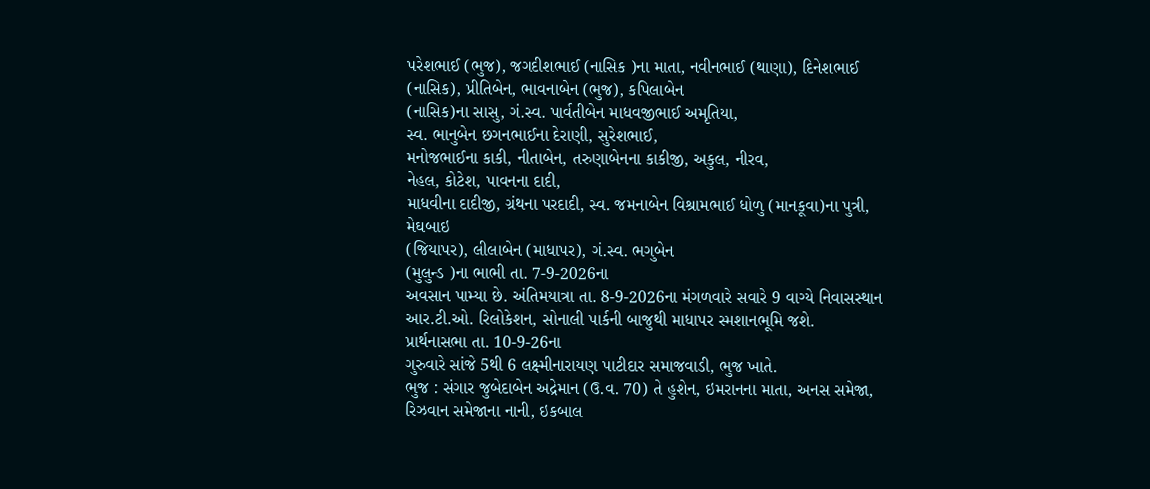પરેશભાઈ (ભુજ), જગદીશભાઈ (નાસિક )ના માતા, નવીનભાઈ (થાણા), દિનેશભાઈ (નાસિક), પ્રીતિબેન, ભાવનાબેન (ભુજ), કપિલાબેન
(નાસિક)ના સાસુ, ગં.સ્વ. પાર્વતીબેન માધવજીભાઈ અમૃતિયા,
સ્વ. ભાનુબેન છગનભાઈના દેરાણી, સુરેશભાઈ,
મનોજભાઈના કાકી, નીતાબેન, તરુણાબેનના કાકીજી, અકુલ, નીરવ,
નેહલ, કોટેશ, પાવનના દાદી,
માધવીના દાદીજી, ગ્રંથના પરદાદી, સ્વ. જમનાબેન વિશ્રામભાઈ ધોળુ (માનકૂવા)ના પુત્રી, મેઘબાઇ
(જિયાપર), લીલાબેન (માધાપર), ગં.સ્વ. ભગુબેન
(મુલુન્ડ )ના ભાભી તા. 7-9-2026ના
અવસાન પામ્યા છે. અંતિમયાત્રા તા. 8-9-2026ના મંગળવારે સવારે 9 વાગ્યે નિવાસસ્થાન આર.ટી.ઓ. રિલોકેશન, સોનાલી પાર્કની બાજુથી માધાપર સ્મશાનભૂમિ જશે.
પ્રાર્થનાસભા તા. 10-9-26ના
ગુરુવારે સાંજે 5થી 6 લક્ષ્મીનારાયણ પાટીદાર સમાજવાડી, ભુજ ખાતે.
ભુજ : સંગાર જુબેદાબેન અદ્રેમાન (ઉ.વ. 70) તે હુશેન, ઇમરાનના માતા, અનસ સમેજા,
રિઝવાન સમેજાના નાની, ઇકબાલ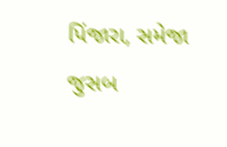પિંજારા, સમેજા જુસબ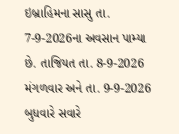ઇબ્રાહિમના સાસુ તા. 7-9-2026ના અવસાન પામ્યા છે. તાજિયત તા. 8-9-2026 મંગળવાર અને તા. 9-9-2026 બુધવારે સવારે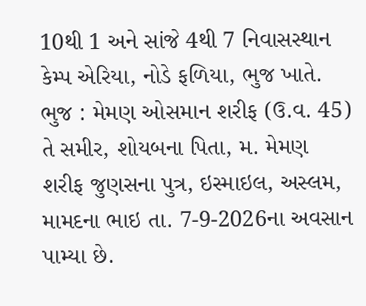10થી 1 અને સાંજે 4થી 7 નિવાસસ્થાન
કેમ્પ એરિયા, નોડે ફળિયા, ભુજ ખાતે.
ભુજ : મેમણ ઓસમાન શરીફ (ઉ.વ. 45) તે સમીર, શોયબના પિતા, મ. મેમણ
શરીફ જુણસના પુત્ર, ઇસ્માઇલ, અસ્લમ,
મામદના ભાઇ તા. 7-9-2026ના અવસાન પામ્યા છે.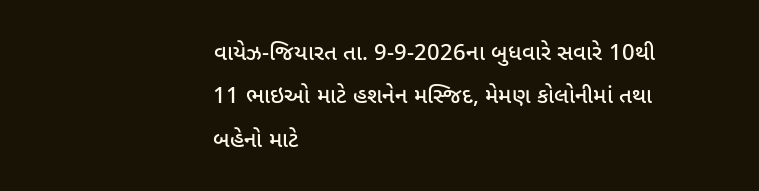વાયેઝ-જિયારત તા. 9-9-2026ના બુધવારે સવારે 10થી 11 ભાઇઓ માટે હશનેન મસ્જિદ, મેમણ કોલોનીમાં તથા બહેનો માટે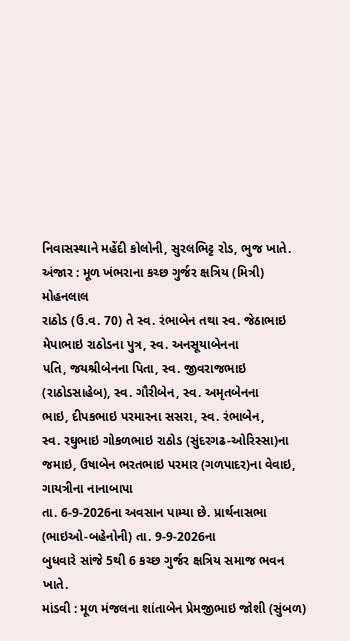નિવાસસ્થાને મહેંદી કોલોની, સુરલભિટ્ટ રોડ, ભુજ ખાતે.
અંજાર : મૂળ ખંભરાના કચ્છ ગુર્જર ક્ષત્રિય (મિત્રી) મોહનલાલ
રાઠોડ (ઉ.વ. 70) તે સ્વ. રંભાબેન તથા સ્વ. જેઠાભાઇ
મેપાભાઇ રાઠોડના પુત્ર, સ્વ. અનસૂયાબેનના
પતિ, જયશ્રીબેનના પિતા, સ્વ. જીવરાજભાઇ
(રાઠોડસાહેબ), સ્વ. ગૌરીબેન, સ્વ. અમૃતબેનના
ભાઇ, દીપકભાઇ પરમારના સસરા, સ્વ. રંભાબેન,
સ્વ. રઘુભાઇ ગોકળભાઇ રાઠોડ (સુંદરગઢ-ઓરિસ્સા)ના જમાઇ, ઉષાબેન ભરતભાઇ પરમાર (ગળપાદર)ના વેવાઇ, ગાયત્રીના નાનાબાપા
તા. 6-9-2026ના અવસાન પામ્યા છે. પ્રાર્થનાસભા
(ભાઇઓ-બહેનોની) તા. 9-9-2026ના
બુધવારે સાંજે 5થી 6 કચ્છ ગુર્જર ક્ષત્રિય સમાજ ભવન ખાતે.
માંડવી : મૂળ મંજલના શાંતાબેન પ્રેમજીભાઇ જોશી (સુંબળ)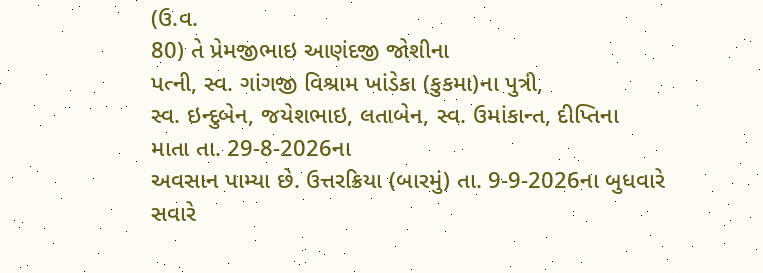(ઉ.વ.
80) તે પ્રેમજીભાઇ આણંદજી જોશીના
પત્ની, સ્વ. ગાંગજી વિશ્રામ ખાંડેકા (કુકમા)ના પુત્રી,
સ્વ. ઇન્દુબેન, જયેશભાઇ, લતાબેન, સ્વ. ઉમાંકાન્ત, દીપ્તિના
માતા તા. 29-8-2026ના
અવસાન પામ્યા છે. ઉત્તરક્રિયા (બારમું) તા. 9-9-2026ના બુધવારે સવારે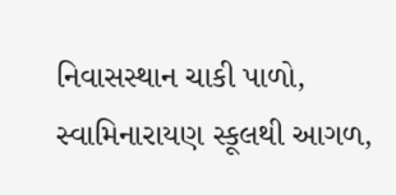નિવાસસ્થાન ચાકી પાળો, સ્વામિનારાયણ સ્કૂલથી આગળ,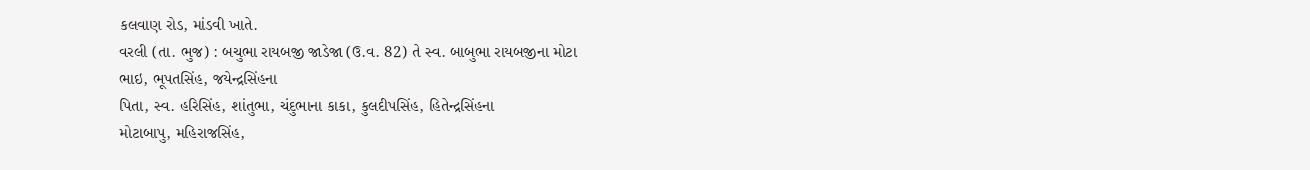કલવાણ રોડ, માંડવી ખાતે.
વરલી (તા. ભુજ) : બચુભા રાયબજી જાડેજા (ઉ.વ. 82) તે સ્વ. બાબુભા રાયબજીના મોટા
ભાઇ, ભૂપતસિંહ, જયેન્દ્રસિંહના
પિતા, સ્વ. હરિસિંહ, શાંતુભા, ચંદુભાના કાકા, કુલદીપસિંહ, હિતેન્દ્રસિંહના
મોટાબાપુ, મહિરાજસિંહ,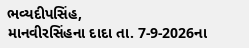ભવ્યદીપસિંહ,
માનવીરસિંહના દાદા તા. 7-9-2026ના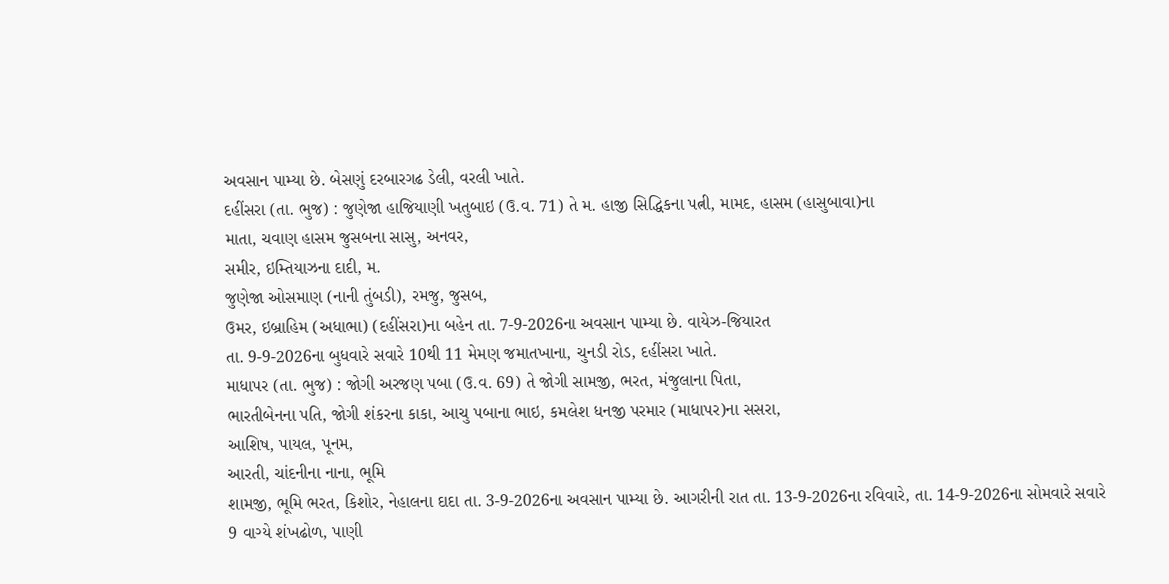અવસાન પામ્યા છે. બેસણું દરબારગઢ ડેલી, વરલી ખાતે.
દહીંસરા (તા. ભુજ) : જુણેજા હાજિયાણી ખતુબાઇ (ઉ.વ. 71) તે મ. હાજી સિદ્ધિકના પત્ની, મામદ, હાસમ (હાસુબાવા)ના
માતા, ચવાણ હાસમ જુસબના સાસુ, અનવર,
સમીર, ઇમ્તિયાઝના દાદી, મ.
જુણેજા ઓસમાણ (નાની તુંબડી), રમજુ, જુસબ,
ઉમર, ઇબ્રાહિમ (અધાભા) (દહીંસરા)ના બહેન તા. 7-9-2026ના અવસાન પામ્યા છે. વાયેઝ-જિયારત
તા. 9-9-2026ના બુધવારે સવારે 10થી 11 મેમણ જમાતખાના, ચુનડી રોડ, દહીંસરા ખાતે.
માધાપર (તા. ભુજ) : જોગી અરજણ પબા (ઉ.વ. 69) તે જોગી સામજી, ભરત, મંજુલાના પિતા,
ભારતીબેનના પતિ, જોગી શંકરના કાકા, આચુ પબાના ભાઇ, કમલેશ ધનજી પરમાર (માધાપર)ના સસરા,
આશિષ, પાયલ, પૂનમ,
આરતી, ચાંદનીના નાના, ભૂમિ
શામજી, ભૂમિ ભરત, કિશોર, નેહાલના દાદા તા. 3-9-2026ના અવસાન પામ્યા છે. આગરીની રાત તા. 13-9-2026ના રવિવારે, તા. 14-9-2026ના સોમવારે સવારે 9 વાગ્યે શંખઢોળ, પાણી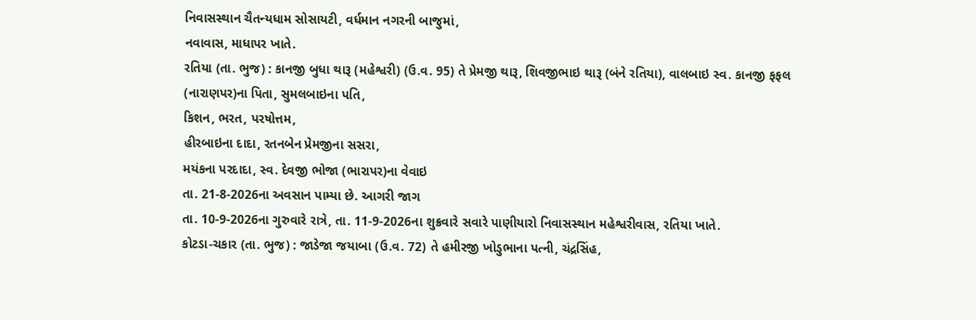નિવાસસ્થાન ચૈતન્યધામ સોસાયટી, વર્ધમાન નગરની બાજુમાં,
નવાવાસ, માધાપર ખાતે.
રતિયા (તા. ભુજ) : કાનજી બુધા થારૂ (મહેશ્વરી) (ઉ.વ. 95) તે પ્રેમજી થારૂ, શિવજીભાઇ થારૂ (બંને રતિયા), વાલબાઇ સ્વ. કાનજી ફફલ (નારાણપર)ના પિતા, સુમલબાઇના પતિ,
કિશન, ભરત, પરષોત્તમ,
હીરબાઇના દાદા, રતનબેન પ્રેમજીના સસરા,
મયંકના પરદાદા, સ્વ. દેવજી ભોજા (ભારાપર)ના વેવાઇ
તા. 21-8-2026ના અવસાન પામ્યા છે. આગરી જાગ
તા. 10-9-2026ના ગુરુવારે રાત્રે, તા. 11-9-2026ના શુક્રવારે સવારે પાણીયારો નિવાસસ્થાન મહેશ્વરીવાસ, રતિયા ખાતે.
કોટડા-ચકાર (તા. ભુજ) : જાડેજા જયાબા (ઉ.વ. 72) તે હમીરજી ખોડુભાના પત્ની, ચંદ્રસિંહ,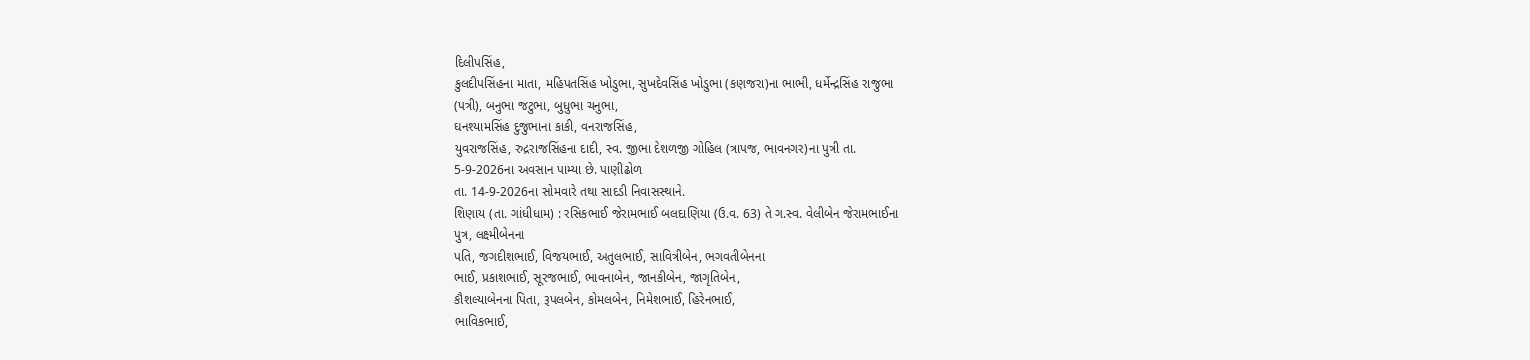દિલીપસિંહ,
કુલદીપસિંહના માતા, મહિપતસિંહ ખોડુભા, સુખદેવસિંહ ખોડુભા (કણજરા)ના ભાભી, ધર્મેન્દ્રસિંહ રાજુભા
(પત્રી), બનુભા જટુભા, બુધુભા ચનુભા,
ઘનશ્યામસિંહ દુજુભાના કાકી, વનરાજસિંહ,
યુવરાજસિંહ, રુદ્રરાજસિંહના દાદી, સ્વ. જીભા દેશળજી ગોહિલ (ત્રાપજ, ભાવનગર)ના પુત્રી તા.
5-9-2026ના અવસાન પામ્યા છે. પાણીઢોળ
તા. 14-9-2026ના સોમવારે તથા સાદડી નિવાસસ્થાને.
શિણાય (તા. ગાંધીધામ) : રસિકભાઈ જેરામભાઈ બલદાણિયા (ઉ.વ. 63) તે ગ.સ્વ. વેલીબેન જેરામભાઈના
પુત્ર, લક્ષ્મીબેનના
પતિ, જગદીશભાઈ, વિજયભાઈ, અતુલભાઈ, સાવિત્રીબેન, ભગવતીબેનના
ભાઈ, પ્રકાશભાઈ, સૂરજભાઈ, ભાવનાબેન, જાનકીબેન, જાગૃતિબેન,
કૌશલ્યાબેનના પિતા, રૂપલબેન, કોમલબેન, નિમેશભાઈ, હિરેનભાઈ,
ભાવિકભાઈ,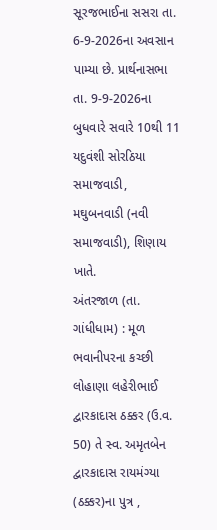સૂરજભાઈના સસરા તા. 6-9-2026ના અવસાન પામ્યા છે. પ્રાર્થનાસભા
તા. 9-9-2026ના બુધવારે સવારે 10થી 11 યદુવંશી સોરઠિયા સમાજવાડી,
મઘુબનવાડી (નવી સમાજવાડી), શિણાય ખાતે.
અંતરજાળ (તા. ગાંધીધામ) : મૂળ ભવાનીપરના કચ્છી લોહાણા લહેરીભાઈ
દ્વારકાદાસ ઠક્કર (ઉ.વ. 50) તે સ્વ. અમૃતબેન
દ્વારકાદાસ રાયમંગ્યા (ઠક્કર)ના પુત્ર ,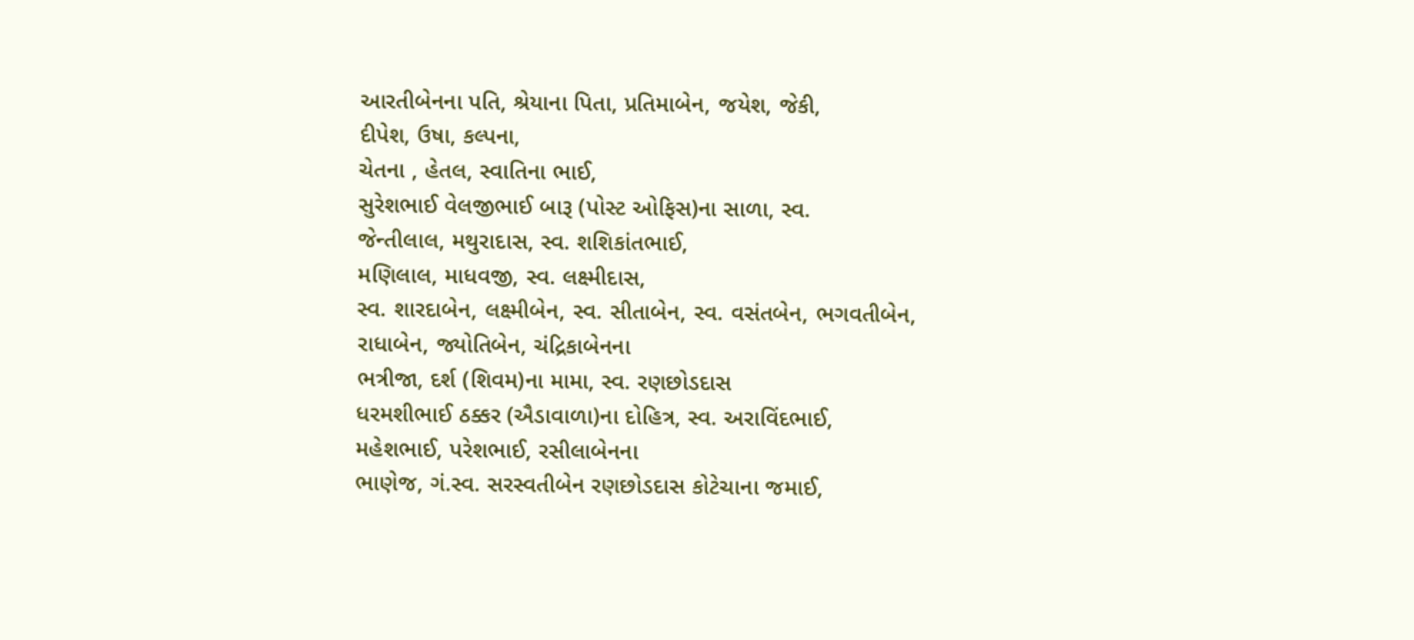આરતીબેનના પતિ, શ્રેયાના પિતા, પ્રતિમાબેન, જયેશ, જેકી,
દીપેશ, ઉષા, કલ્પના,
ચેતના , હેતલ, સ્વાતિના ભાઈ,
સુરેશભાઈ વેલજીભાઈ બારૂ (પોસ્ટ ઓફિસ)ના સાળા, સ્વ.
જેન્તીલાલ, મથુરાદાસ, સ્વ. શશિકાંતભાઈ,
મણિલાલ, માધવજી, સ્વ. લક્ષ્મીદાસ,
સ્વ. શારદાબેન, લક્ષ્મીબેન, સ્વ. સીતાબેન, સ્વ. વસંતબેન, ભગવતીબેન,
રાધાબેન, જ્યોતિબેન, ચંદ્રિકાબેનના
ભત્રીજા, દર્શ (શિવમ)ના મામા, સ્વ. રણછોડદાસ
ધરમશીભાઈ ઠક્કર (ઐડાવાળા)ના દોહિત્ર, સ્વ. અરાવિંદભાઈ,
મહેશભાઈ, પરેશભાઈ, રસીલાબેનના
ભાણેજ, ગં.સ્વ. સરસ્વતીબેન રણછોડદાસ કોટેચાના જમાઈ,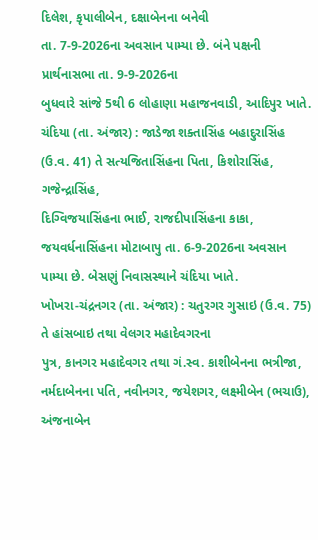દિલેશ, કૃપાલીબેન, દક્ષાબેનના બનેવી
તા. 7-9-2026ના અવસાન પામ્યા છે. બંને પક્ષની
પ્રાર્થનાસભા તા. 9-9-2026ના
બુધવારે સાંજે 5થી 6 લોહાણા મહાજનવાડી, આદિપુર ખાતે.
ચંદિયા (તા. અંજાર) : જાડેજા શક્તાસિંહ બહાદુરાસિંહ (ઉ.વ. 41) તે સત્યજિતાસિંહના પિતા, કિશોરાસિંહ, ગજેન્દ્રાસિંહ,
દિગ્વિજયાસિંહના ભાઈ, રાજદીપાસિંહના કાકા,
જયવર્ધનાસિંહના મોટાબાપુ તા. 6-9-2026ના અવસાન પામ્યા છે. બેસણું નિવાસસ્થાને ચંદિયા ખાતે.
ખોખરા-ચંદ્રનગર (તા. અંજાર) : ચતુરગર ગુસાઇ (ઉ.વ. 75) તે હાંસબાઇ તથા વેલગર મહાદેવગરના
પુત્ર, કાનગર મહાદેવગર તથા ગં.સ્વ. કાશીબેનના ભત્રીજા,
નર્મદાબેનના પતિ, નવીનગર, જયેશગર, લક્ષ્મીબેન (ભચાઉ), અંજનાબેન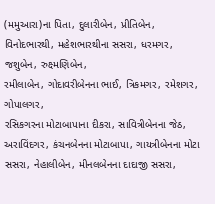(મમુઆરા)ના પિતા, દુલારીબેન, પ્રીતિબેન,
વિનોદભારથી, મહેશભારથીના સસરા, ધરમગર, જશુબેન, રુક્ષ્મણિબેન,
રમીલાબેન, ગોદાવરીબેનના ભાઈ, ત્રિકમગર, રમેશગર, ગોપાલગર,
રસિકગરના મોટાબાપાના દીકરા, સાવિત્રીબેનના જેઠ,
અરાવિંદગર, કંચનબેનના મોટાબાપા, ગાયત્રીબેનના મોટા સસરા, નેહાલીબેન, મીનલબેનના દાદાજી સસરા,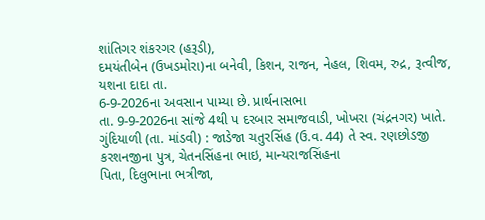શાંતિગર શંકરગર (હરૂડી),
દમયંતીબેન (ઉખડમોરા)ના બનેવી, કિશન, રાજન, નેહલ, શિવમ, રુદ્ર, રૂત્વીજ, યશના દાદા તા.
6-9-2026ના અવસાન પામ્યા છે. પ્રાર્થનાસભા
તા. 9-9-2026ના સાંજે 4થી પ દરબાર સમાજવાડી, ખોખરા (ચંદ્રનગર) ખાતે.
ગુંદિયાળી (તા. માંડવી) : જાડેજા ચતુરસિંહ (ઉ.વ. 44) તે સ્વ. રણછોડજી કરશનજીના પુત્ર, ચેતનસિંહના ભાઇ, માન્યરાજસિંહના
પિતા, દિલુભાના ભત્રીજા,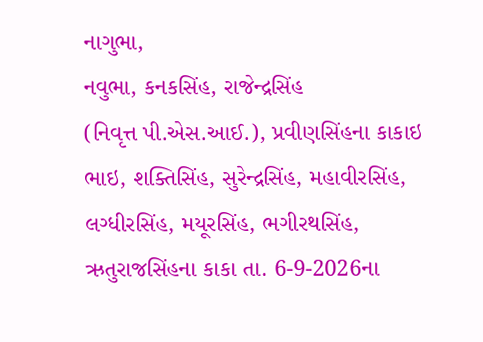નાગુભા,
નવુભા, કનકસિંહ, રાજેન્દ્રસિંહ
(નિવૃત્ત પી.એસ.આઈ.), પ્રવીણસિંહના કાકાઇ ભાઇ, શક્તિસિંહ, સુરેન્દ્રસિંહ, મહાવીરસિંહ,
લગ્ધીરસિંહ, મયૂરસિંહ, ભગીરથસિંહ,
ઋતુરાજસિંહના કાકા તા. 6-9-2026ના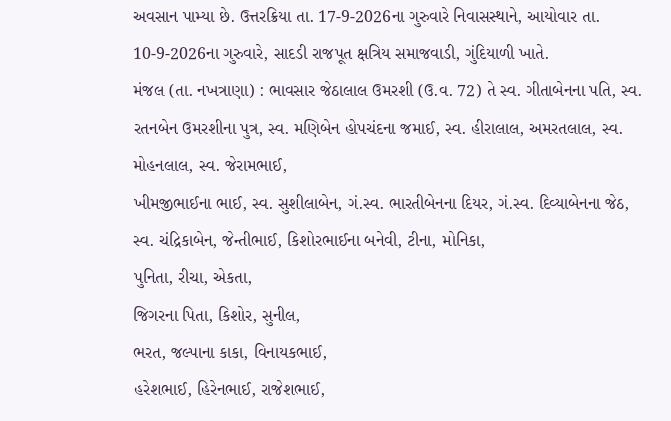અવસાન પામ્યા છે. ઉત્તરક્રિયા તા. 17-9-2026ના ગુરુવારે નિવાસસ્થાને, આયોવાર તા. 10-9-2026ના ગુરુવારે, સાદડી રાજપૂત ક્ષત્રિય સમાજવાડી, ગુંદિયાળી ખાતે.
મંજલ (તા. નખત્રાણા) : ભાવસાર જેઠાલાલ ઉમરશી (ઉ.વ. 72) તે સ્વ. ગીતાબેનના પતિ, સ્વ. રતનબેન ઉમરશીના પુત્ર, સ્વ. મણિબેન હોપચંદના જમાઈ, સ્વ. હીરાલાલ, અમરતલાલ, સ્વ. મોહનલાલ, સ્વ. જેરામભાઈ,
ખીમજીભાઈના ભાઈ, સ્વ. સુશીલાબેન, ગં.સ્વ. ભારતીબેનના દિયર, ગં.સ્વ. દિવ્યાબેનના જેઠ,
સ્વ. ચંદ્રિકાબેન, જેન્તીભાઈ, કિશોરભાઈના બનેવી, ટીના, મોનિકા,
પુનિતા, રીચા, એકતા,
જિગરના પિતા, કિશોર, સુનીલ,
ભરત, જલ્પાના કાકા, વિનાયકભાઈ,
હરેશભાઈ, હિરેનભાઈ, રાજેશભાઈ,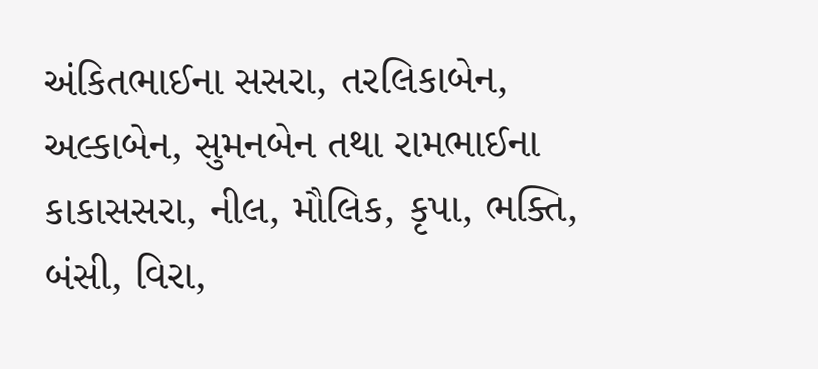અંકિતભાઈના સસરા, તરલિકાબેન, અલ્કાબેન, સુમનબેન તથા રામભાઈના કાકાસસરા, નીલ, મૌલિક, કૃપા, ભક્તિ, બંસી, વિરા,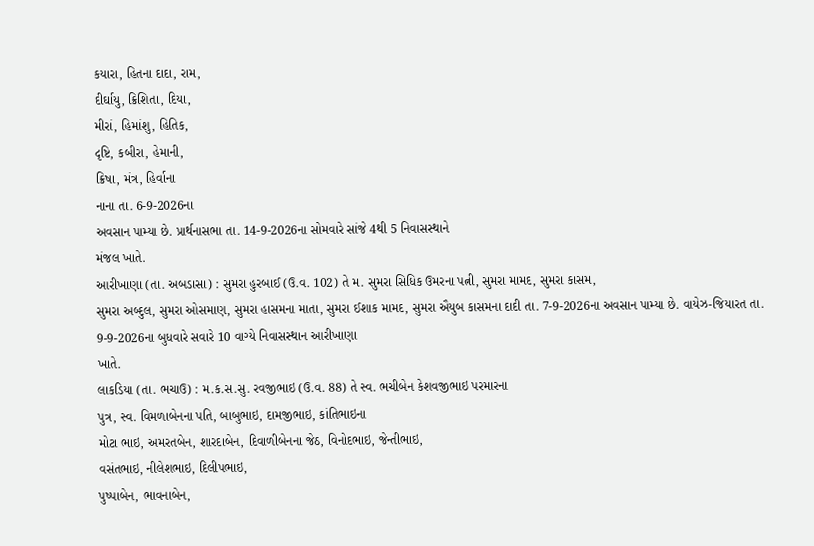કયારા, હિતના દાદા, રામ,
દીર્ઘાયુ, ક્રિશિતા, દિયા,
મીરાં, હિમાંશુ, હિતિક,
દૃષ્ટિ, કબીરા, હેમાની,
ક્રિષા, મંત્ર, હિર્વાના
નાના તા. 6-9-2026ના
અવસાન પામ્યા છે. પ્રાર્થનાસભા તા. 14-9-2026ના સોમવારે સાંજે 4થી 5 નિવાસસ્થાને
મંજલ ખાતે.
આરીખાણા (તા. અબડાસા) : સુમરા હુરબાઈ (ઉ.વ. 102) તે મ. સુમરા સિધિક ઉમરના પત્ની, સુમરા મામદ, સુમરા કાસમ,
સુમરા અબ્દુલ, સુમરા ઓસમાણ, સુમરા હાસમના માતા, સુમરા ઈશાક મામદ, સુમરા ઐયુબ કાસમના દાદી તા. 7-9-2026ના અવસાન પામ્યા છે. વાયેઝ-જિયારત તા. 9-9-2026ના બુધવારે સવારે 10 વાગ્યે નિવાસસ્થાન આરીખાણા
ખાતે.
લાકડિયા (તા. ભચાઉ) : મ.ક.સ.સુ. રવજીભાઇ (ઉ.વ. 88) તે સ્વ. ભચીબેન કેશવજીભાઇ પરમારના
પુત્ર, સ્વ. વિમળાબેનના પતિ, બાબુભાઇ, દામજીભાઇ, કાંતિભાઇના
મોટા ભાઇ, અમરતબેન, શારદાબેન, દિવાળીબેનના જેઠ, વિનોદભાઇ, જેન્તીભાઇ,
વસંતભાઇ, નીલેશભાઇ, દિલીપભાઇ,
પુષ્પાબેન, ભાવનાબેન,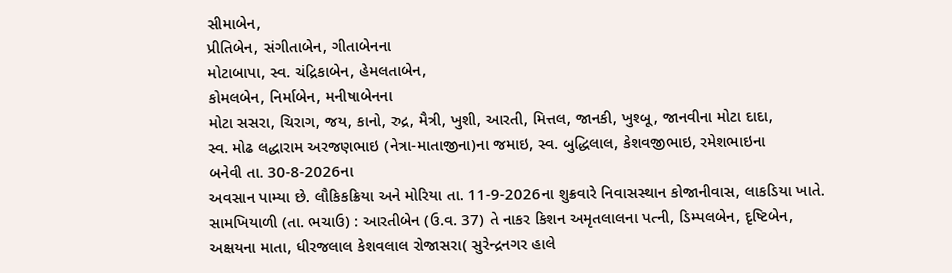સીમાબેન,
પ્રીતિબેન, સંગીતાબેન, ગીતાબેનના
મોટાબાપા, સ્વ. ચંદ્રિકાબેન, હેમલતાબેન,
કોમલબેન, નિર્માબેન, મનીષાબેનના
મોટા સસરા, ચિરાગ, જય, કાનો, રુદ્ર, મૈત્રી, ખુશી, આરતી, મિત્તલ, જાનકી, ખુશ્બૂ, જાનવીના મોટા દાદા,
સ્વ. મોઢ લદ્ધારામ અરજણભાઇ (નેત્રા-માતાજીના)ના જમાઇ, સ્વ. બુદ્ધિલાલ, કેશવજીભાઇ, રમેશભાઇના
બનેવી તા. 30-8-2026ના
અવસાન પામ્યા છે. લૌકિકક્રિયા અને મોરિયા તા. 11-9-2026ના શુક્રવારે નિવાસસ્થાન કોજાનીવાસ, લાકડિયા ખાતે.
સામખિયાળી (તા. ભચાઉ) : આરતીબેન (ઉ.વ. 37) તે નાકર કિશન અમૃતલાલના પત્ની, ડિમ્પલબેન, દૃષ્ટિબેન,
અક્ષયના માતા, ધીરજલાલ કેશવલાલ રોજાસરા( સુરેન્દ્રનગર હાલે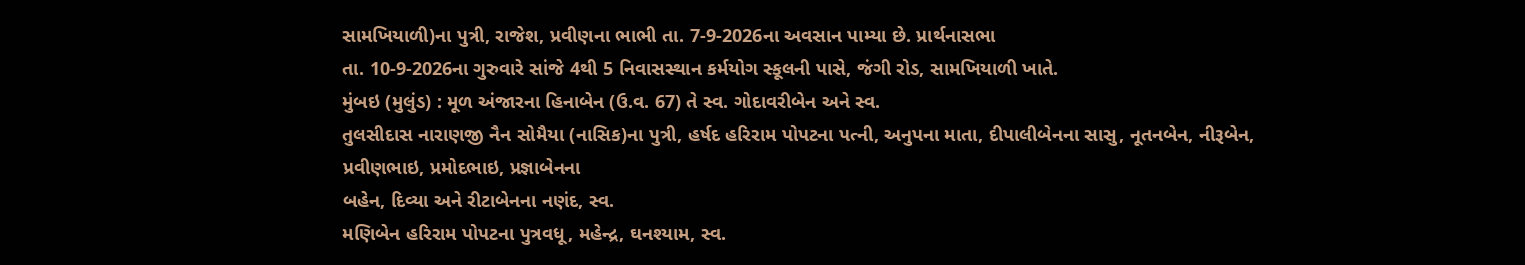સામખિયાળી)ના પુત્રી, રાજેશ, પ્રવીણના ભાભી તા. 7-9-2026ના અવસાન પામ્યા છે. પ્રાર્થનાસભા
તા. 10-9-2026ના ગુરુવારે સાંજે 4થી 5 નિવાસસ્થાન કર્મયોગ સ્કૂલની પાસે, જંગી રોડ, સામખિયાળી ખાતે.
મુંબઇ (મુલુંડ) : મૂળ અંજારના હિનાબેન (ઉ.વ. 67) તે સ્વ. ગોદાવરીબેન અને સ્વ.
તુલસીદાસ નારાણજી નૈન સોમૈયા (નાસિક)ના પુત્રી, હર્ષદ હરિરામ પોપટના પત્ની, અનુપના માતા, દીપાલીબેનના સાસુ, નૂતનબેન, નીરૂબેન,
પ્રવીણભાઇ, પ્રમોદભાઇ, પ્રજ્ઞાબેનના
બહેન, દિવ્યા અને રીટાબેનના નણંદ, સ્વ.
મણિબેન હરિરામ પોપટના પુત્રવધૂ, મહેન્દ્ર, ઘનશ્યામ, સ્વ.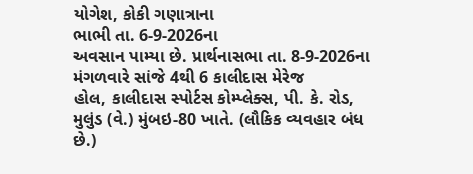યોગેશ, કોકી ગણાત્રાના
ભાભી તા. 6-9-2026ના
અવસાન પામ્યા છે. પ્રાર્થનાસભા તા. 8-9-2026ના મંગળવારે સાંજે 4થી 6 કાલીદાસ મેરેજ
હોલ, કાલીદાસ સ્પોર્ટસ કોમ્પ્લેક્સ, પી. કે. રોડ, મુલુંડ (વે.) મુંબઇ-80 ખાતે. (લૌકિક વ્યવહાર બંધ છે.)